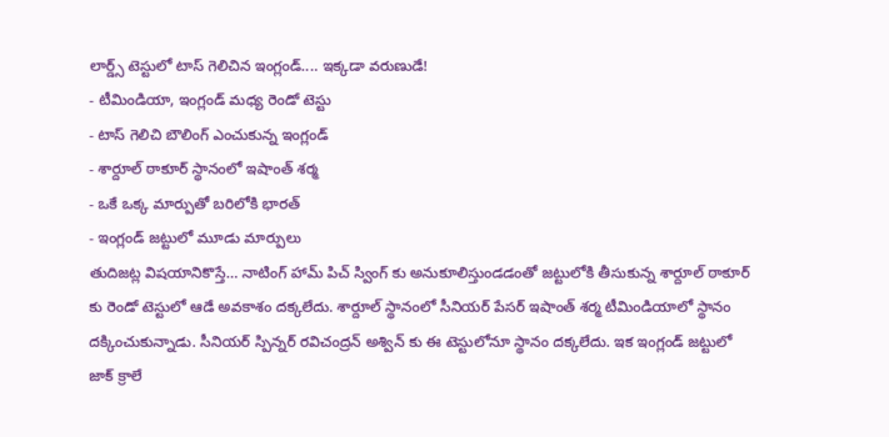లార్డ్స్ టెస్టులో టాస్ గెలిచిన ఇంగ్లండ్.... ఇక్కడా వరుణుడే!
- టీమిండియా, ఇంగ్లండ్ మధ్య రెండో టెస్టు
- టాస్ గెలిచి బౌలింగ్ ఎంచుకున్న ఇంగ్లండ్
- శార్దూల్ ఠాకూర్ స్థానంలో ఇషాంత్ శర్మ
- ఒకే ఒక్క మార్పుతో బరిలోకి భారత్
- ఇంగ్లండ్ జట్టులో మూడు మార్పులు
తుదిజట్ల విషయానికొస్తే... నాటింగ్ హామ్ పిచ్ స్వింగ్ కు అనుకూలిస్తుండడంతో జట్టులోకి తీసుకున్న శార్దూల్ ఠాకూర్ కు రెండో టెస్టులో ఆడే అవకాశం దక్కలేదు. శార్దూల్ స్థానంలో సీనియర్ పేసర్ ఇషాంత్ శర్మ టీమిండియాలో స్థానం దక్కించుకున్నాడు. సీనియర్ స్పిన్నర్ రవిచంద్రన్ అశ్విన్ కు ఈ టెస్టులోనూ స్థానం దక్కలేదు. ఇక ఇంగ్లండ్ జట్టులో జాక్ క్రాలే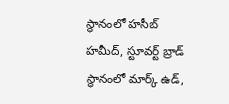స్థానంలో హసీబ్ హమీద్, స్టూవర్ట్ బ్రాడ్ స్థానంలో మార్క్ ఉడ్,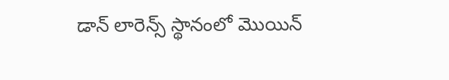డాన్ లారెన్స్ స్థానంలో మొయిన్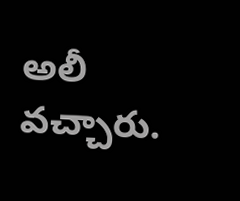అలీ వచ్చారు.